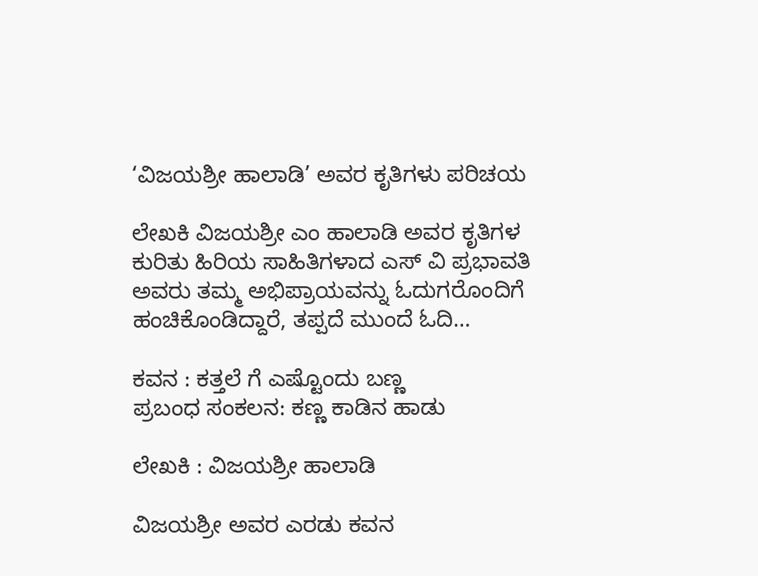‘ವಿಜಯಶ್ರೀ ಹಾಲಾಡಿ’ ಅವರ ಕೃತಿಗಳು ಪರಿಚಯ

ಲೇಖಕಿ ವಿಜಯಶ್ರೀ ಎಂ ಹಾಲಾಡಿ ಅವರ ಕೃತಿಗಳ ಕುರಿತು ಹಿರಿಯ ಸಾಹಿತಿಗಳಾದ ಎಸ್‌ ವಿ ಪ್ರಭಾವತಿ ಅವರು ತಮ್ಮ ಅಭಿಪ್ರಾಯವನ್ನು ಓದುಗರೊಂದಿಗೆ ಹಂಚಿಕೊಂಡಿದ್ದಾರೆ, ತಪ್ಪದೆ ಮುಂದೆ ಓದಿ…

ಕವನ : ಕತ್ತಲೆ ಗೆ ಎಷ್ಟೊಂದು ಬಣ್ಣ
ಪ್ರಬಂಧ ಸಂಕಲನ: ಕಣ್ಣ ಕಾಡಿನ ಹಾಡು

ಲೇಖಕಿ : ವಿಜಯಶ್ರೀ ಹಾಲಾಡಿ

ವಿಜಯಶ್ರೀ ಅವರ ಎರಡು ಕವನ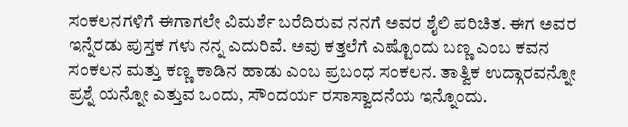ಸಂಕಲನಗಳಿಗೆ ಈಗಾಗಲೇ ವಿಮರ್ಶೆ ಬರೆದಿರುವ ನನಗೆ ಅವರ ಶೈಲಿ ಪರಿಚಿತ. ಈಗ ಅವರ ಇನ್ನೆರಡು ಪುಸ್ತಕ ಗಳು ನನ್ನ ಎದುರಿವೆ. ಅವು ಕತ್ತಲೆಗೆ ಎಷ್ಟೊಂದು ಬಣ್ಣ ಎಂಬ ಕವನ ಸಂಕಲನ ಮತ್ತು ಕಣ್ಣ ಕಾಡಿನ ಹಾಡು ಎಂಬ ಪ್ರಬಂಧ ಸಂಕಲನ. ತಾತ್ವಿಕ ಉದ್ಗಾರವನ್ನೋ ಪ್ರಶ್ನೆ ಯನ್ನೋ ಎತ್ತುವ ಒಂದು, ಸೌಂದರ್ಯ ರಸಾಸ್ವಾದನೆಯ ಇನ್ನೊಂದು.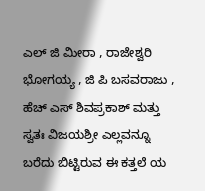ಎಲ್ ಜಿ ಮೀರಾ , ರಾಜೇಶ್ವರಿ ಭೋಗಯ್ಯ , ಜಿ ಪಿ ಬಸವರಾಜು , ಹೆಚ್ ಎಸ್ ಶಿವಪ್ರಕಾಶ್ ಮತ್ತು ಸ್ವತಃ ವಿಜಯಶ್ರೀ ಎಲ್ಲವನ್ನೂ ಬರೆದು ಬಿಟ್ಟಿರುವ ಈ ಕತ್ತಲೆ ಯ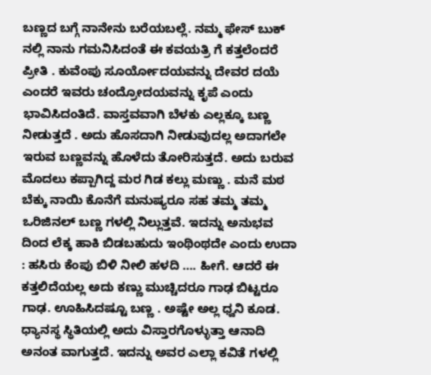ಬಣ್ಣದ ಬಗ್ಗೆ ನಾನೇನು ಬರೆಯಬಲ್ಲೆ. ನಮ್ಮ ಫೇಸ್ ಬುಕ್ ನಲ್ಲಿ ನಾನು ಗಮನಿಸಿದಂತೆ ಈ ಕವಯತ್ರಿ ಗೆ ಕತ್ತಲೆಂದರೆ ಪ್ರೀತಿ . ಕುವೆಂಪು ಸೂರ್ಯೋದಯವನ್ನು ದೇವರ ದಯೆ ಎಂದರೆ ಇವರು ಚಂದ್ರೋದಯವನ್ನು ಕೃಪೆ ಎಂದು ಭಾವಿಸಿದಂತಿದೆ. ವಾಸ್ತವವಾಗಿ ಬೆಳಕು ಎಲ್ಲಕ್ಕೂ ಬಣ್ಣ ನೀಡುತ್ತದೆ . ಅದು ಹೊಸದಾಗಿ ನೀಡುವುದಲ್ಲ ಅದಾಗಲೇ ಇರುವ ಬಣ್ಣವನ್ನು ಹೊಳೆದು ತೋರಿಸುತ್ತದೆ. ಅದು ಬರುವ ಮೊದಲು ಕಪ್ಪಾಗಿದ್ದ ಮರ ಗಿಡ ಕಲ್ಲು ಮಣ್ಣು . ಮನೆ ಮಠ ಬೆಕ್ಕು ನಾಯಿ ಕೊನೆಗೆ ಮನುಷ್ಯರೂ ಸಹ ತಮ್ಮ ತಮ್ಮ ಒರಿಜಿನಲ್ ಬಣ್ಣ ಗಳಲ್ಲಿ ನಿಲ್ಲುತ್ತವೆ. ಇದನ್ನು ಅನುಭವ ದಿಂದ ಲೆಕ್ಕ ಹಾಕಿ ಬಿಡಬಹುದು ಇಂಥಿಂಥದೇ ಎಂದು ಉದಾ : ಹಸಿರು ಕೆಂಪು ಬಿಳಿ ನೀಲಿ ಹಳದಿ …. ಹೀಗೆ. ಆದರೆ ಈ ಕತ್ತಲಿದೆಯಲ್ಲ ಅದು ಕಣ್ಣು ಮುಚ್ಚಿದರೂ ಗಾಢ ಬಿಟ್ಟರೂ ಗಾಢ. ಊಹಿಸಿದಷ್ಟೂ ಬಣ್ಣ . ಅಷ್ಟೇ ಅಲ್ಲ ಧ್ವನಿ ಕೂಡ. ಧ್ಯಾನಸ್ಥ ಸ್ಥಿತಿಯಲ್ಲಿ ಅದು ವಿಸ್ತಾರಗೊಳ್ಳುತ್ತಾ ಆನಾದಿ ಅನಂತ ವಾಗುತ್ತದೆ. ಇದನ್ನು ಅವರ ಎಲ್ಲಾ ಕವಿತೆ ಗಳಲ್ಲಿ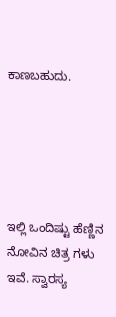ಕಾಣಬಹುದು.





ಇಲ್ಲಿ ಒಂದಿಷ್ಟು ಹೆಣ್ಣಿನ ನೋವಿನ ಚಿತ್ರ ಗಳು ಇವೆ. ಸ್ವಾರಸ್ಯ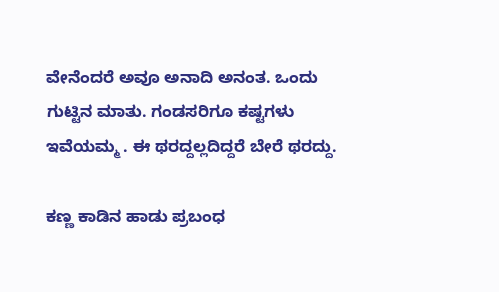ವೇನೆಂದರೆ ಅವೂ ಅನಾದಿ ಅನಂತ. ಒಂದು ಗುಟ್ಟಿನ ಮಾತು. ಗಂಡಸರಿಗೂ ಕಷ್ಟಗಳು ಇವೆಯಮ್ಮ . ಈ ಥರದ್ದಲ್ಲದಿದ್ದರೆ ಬೇರೆ ಥರದ್ದು.

ಕಣ್ಣ ಕಾಡಿನ ಹಾಡು ಪ್ರಬಂಧ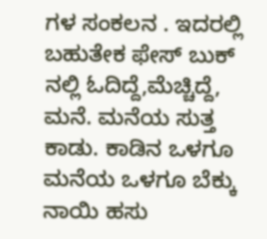ಗಳ ಸಂಕಲನ . ಇದರಲ್ಲಿ ಬಹುತೇಕ ಫೇಸ್ ಬುಕ್ ನಲ್ಲಿ ಓದಿದ್ದೆ,ಮೆಚ್ಚಿದ್ದೆ, ಮನೆ. ಮನೆಯ ಸುತ್ತ ಕಾಡು. ಕಾಡಿನ ಒಳಗೂ ಮನೆಯ ಒಳಗೂ ಬೆಕ್ಕು ನಾಯಿ ಹಸು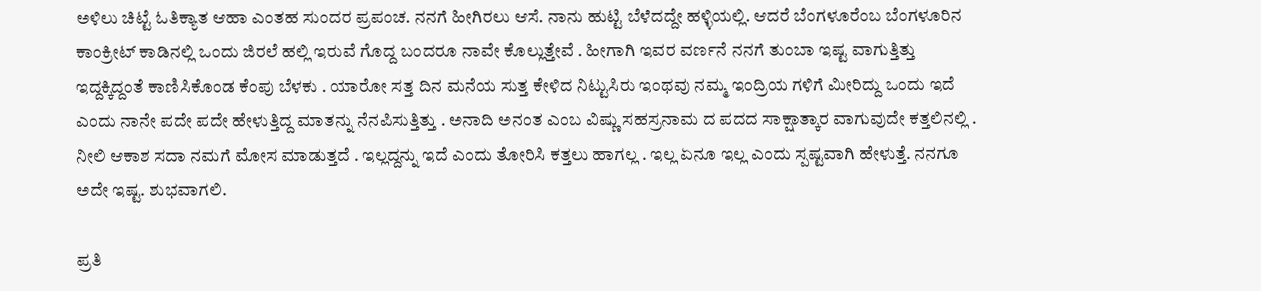ಅಳಿಲು ಚಿಟ್ಟೆ ಓತಿಕ್ಯಾತ ಆಹಾ ಎಂತಹ ಸುಂದರ ಪ್ರಪಂಚ. ನನಗೆ ಹೀಗಿರಲು ಆಸೆ. ನಾನು ಹುಟ್ಟಿ ಬೆಳೆದದ್ದೇ ಹಳ್ಳಿಯಲ್ಲಿ. ಆದರೆ ಬೆಂಗಳೂರೆಂಬ ಬೆಂಗಳೂರಿನ ಕಾಂಕ್ರೀಟ್ ಕಾಡಿನಲ್ಲಿ ಒಂದು ಜಿರಲೆ ಹಲ್ಲಿ ಇರುವೆ ಗೊದ್ದ ಬಂದರೂ ನಾವೇ ಕೊಲ್ಲುತ್ತೇವೆ . ಹೀಗಾಗಿ ಇವರ ವರ್ಣನೆ ನನಗೆ ತುಂಬಾ ಇಷ್ಟ ವಾಗುತ್ತಿತ್ತು ಇದ್ದಕ್ಕಿದ್ದಂತೆ ಕಾಣಿಸಿಕೊಂಡ ಕೆಂಪು ಬೆಳಕು . ಯಾರೋ ಸತ್ತ ದಿನ ಮನೆಯ ಸುತ್ತ ಕೇಳಿದ ನಿಟ್ಟುಸಿರು ಇಂಥವು ನಮ್ಮ ಇಂದ್ರಿಯ ಗಳಿಗೆ ಮೀರಿದ್ದು ಒಂದು ಇದೆ ಎಂದು ನಾನೇ ಪದೇ ಪದೇ ಹೇಳುತ್ತಿದ್ದ ಮಾತನ್ನು ನೆನಪಿಸುತ್ತಿತ್ತು . ಅನಾದಿ ಅನಂತ ಎಂಬ ವಿಷ್ಣು ಸಹಸ್ರನಾಮ ದ ಪದದ ಸಾಕ್ಷಾತ್ಕಾರ ವಾಗುವುದೇ ಕತ್ತಲಿನಲ್ಲಿ . ನೀಲಿ ಆಕಾಶ ಸದಾ ನಮಗೆ ಮೋಸ ಮಾಡುತ್ತದೆ . ಇಲ್ಲದ್ದನ್ನು ಇದೆ ಎಂದು ತೋರಿಸಿ ಕತ್ತಲು ಹಾಗಲ್ಲ . ಇಲ್ಲ ಏನೂ ಇಲ್ಲ ಎಂದು ಸ್ಪಷ್ಟವಾಗಿ ಹೇಳುತ್ತೆ. ನನಗೂ ಅದೇ ಇಷ್ಟ. ಶುಭವಾಗಲಿ.

ಪ್ರತಿ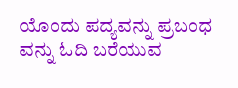ಯೊಂದು ಪದ್ಯವನ್ನು ಪ್ರಬಂಧ ವನ್ನು ಓದಿ ಬರೆಯುವ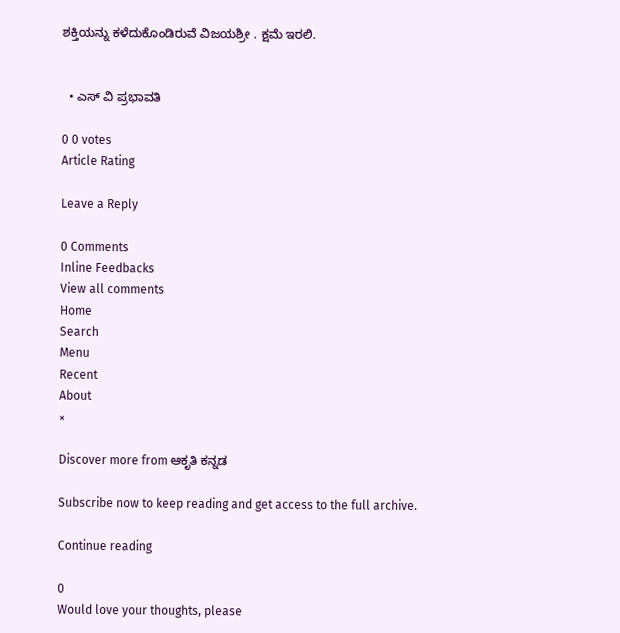ಶಕ್ತಿಯನ್ನು ಕಳೆದುಕೊಂಡಿರುವೆ ವಿಜಯಶ್ರೀ . ಕ್ಷಮೆ ಇರಲಿ.


  • ಎಸ್‌ ವಿ ಪ್ರಭಾವತಿ

0 0 votes
Article Rating

Leave a Reply

0 Comments
Inline Feedbacks
View all comments
Home
Search
Menu
Recent
About
×

Discover more from ಆಕೃತಿ ಕನ್ನಡ

Subscribe now to keep reading and get access to the full archive.

Continue reading

0
Would love your thoughts, please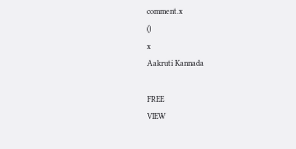comment.x
()
x
Aakruti Kannada

FREE
VIEW